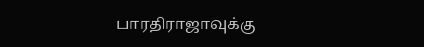பாரதிராஜாவுக்கு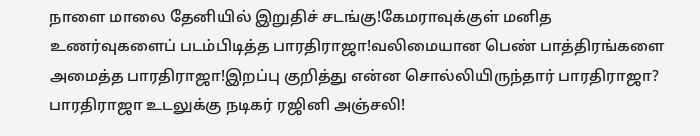நாளை மாலை தேனியில் இறுதிச் சடங்கு!கேமராவுக்குள் மனித உணர்வுகளைப் படம்பிடித்த பாரதிராஜா!வலிமையான பெண் பாத்திரங்களை அமைத்த பாரதிராஜா!இறப்பு குறித்து என்ன சொல்லியிருந்தார் பாரதிராஜா? பாரதிராஜா உடலுக்கு நடிகர் ரஜினி அஞ்சலி!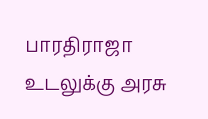பாரதிராஜா உடலுக்கு அரசு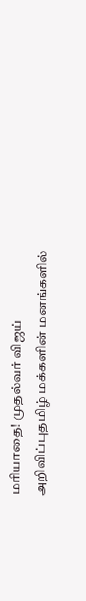மரியாதை! முதல்வர் விஜய் அறிவிப்புதமிழ் மக்களின் மனங்களில்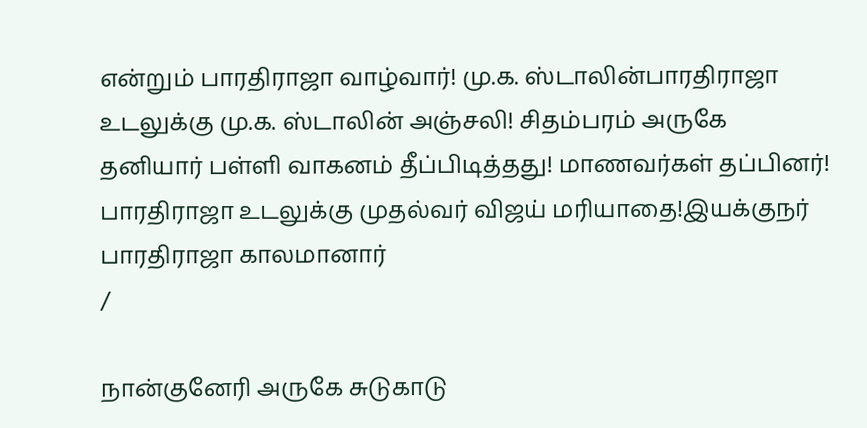என்றும் பாரதிராஜா வாழ்வார்! மு.க. ஸ்டாலின்பாரதிராஜா உடலுக்கு மு.க. ஸ்டாலின் அஞ்சலி! சிதம்பரம் அருகே தனியார் பள்ளி வாகனம் தீப்பிடித்தது! மாணவர்கள் தப்பினர்! பாரதிராஜா உடலுக்கு முதல்வர் விஜய் மரியாதை!இயக்குநர் பாரதிராஜா காலமானார்
/

நான்குனேரி அருகே சுடுகாடு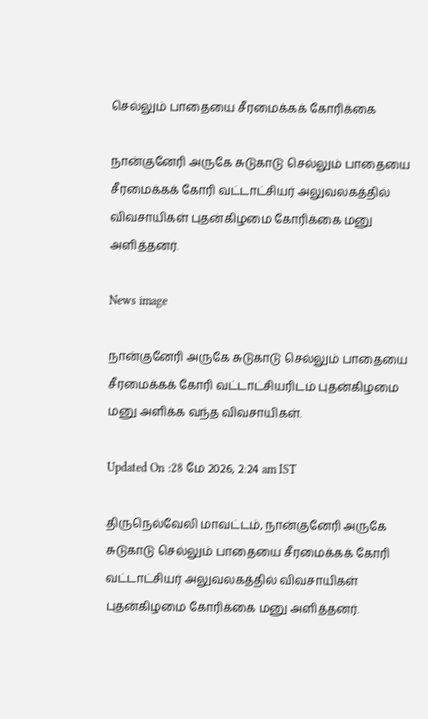செல்லும் பாதையை சீரமைக்கக் கோரிக்கை

நான்குனேரி அருகே சுடுகாடு செல்லும் பாதையை சீரமைக்கக் கோரி வட்டாட்சியர் அலுவலகத்தில் விவசாயிகள் புதன்கிழமை கோரிக்கை மனு அளித்தனர்.

News image

நான்குனேரி அருகே சுடுகாடு செல்லும் பாதையை சீரமைக்கக் கோரி வட்டாட்சியரிடம் புதன்கிழமை மனு அளிக்க வந்த விவசாயிகள்.

Updated On :28 மே 2026, 2:24 am IST

திருநெல்வேலி மாவட்டம், நான்குனேரி அருகே சுடுகாடு செல்லும் பாதையை சீரமைக்கக் கோரி வட்டாட்சியர் அலுவலகத்தில் விவசாயிகள் புதன்கிழமை கோரிக்கை மனு அளித்தனர்.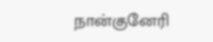நான்குனேரி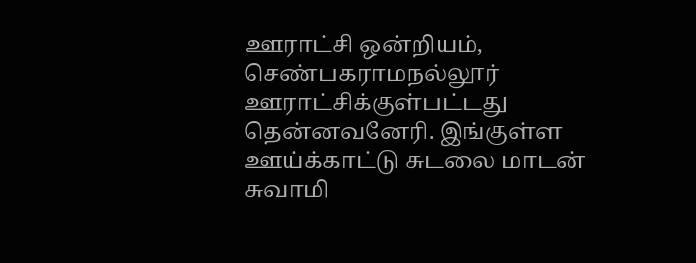ஊராட்சி ஒன்றியம், செண்பகராமநல்லூர் ஊராட்சிக்குள்பட்டது தென்னவனேரி. இங்குள்ள ஊய்க்காட்டு சுடலை மாடன் சுவாமி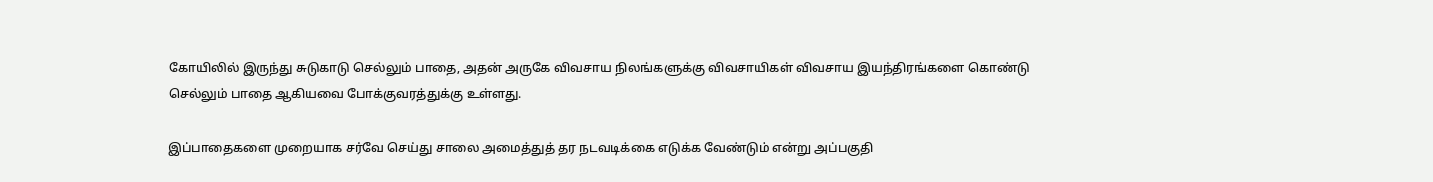கோயிலில் இருந்து சுடுகாடு செல்லும் பாதை, அதன் அருகே விவசாய நிலங்களுக்கு விவசாயிகள் விவசாய இயந்திரங்களை கொண்டு செல்லும் பாதை ஆகியவை போக்குவரத்துக்கு உள்ளது.

இப்பாதைகளை முறையாக சர்வே செய்து சாலை அமைத்துத் தர நடவடிக்கை எடுக்க வேண்டும் என்று அப்பகுதி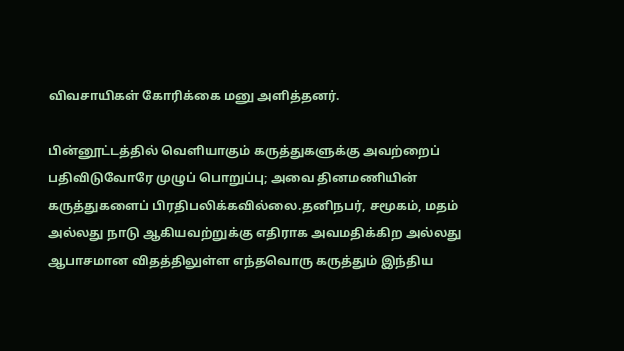விவசாயிகள் கோரிக்கை மனு அளித்தனர்.

பின்னூட்டத்தில் வெளியாகும் கருத்துகளுக்கு அவற்றைப் பதிவிடுவோரே முழுப் பொறுப்பு; அவை தினமணியின் கருத்துகளைப் பிரதிபலிக்கவில்லை.தனிநபர், சமூகம், மதம் அல்லது நாடு ஆகியவற்றுக்கு எதிராக அவமதிக்கிற அல்லது ஆபாசமான விதத்திலுள்ள எந்தவொரு கருத்தும் இந்திய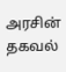அரசின் தகவல்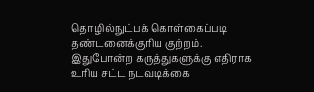தொழில்நுட்பக் கொள்கைப்படி தண்டனைக்குரிய குற்றம். இதுபோன்ற கருத்துகளுக்கு எதிராக உரிய சட்ட நடவடிக்கை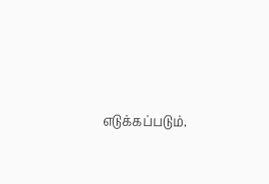எடுக்கப்படும்.